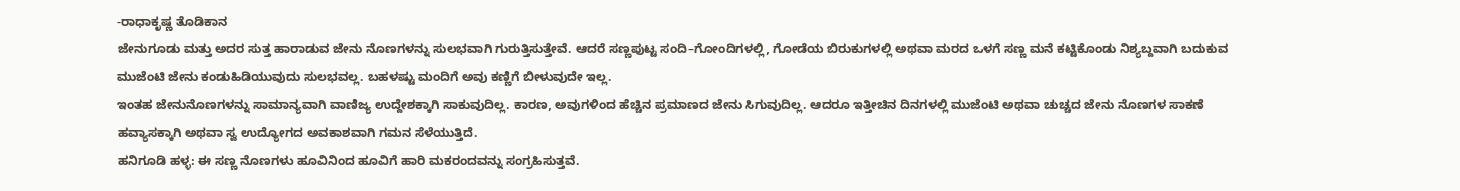-ರಾಧಾಕೃಷ್ಣ ತೊಡಿಕಾನ
ಜೇನುಗೂಡು ಮತ್ತು ಅದರ ಸುತ್ತ ಹಾರಾಡುವ ಜೇನು ನೊಣಗಳನ್ನು ಸುಲಭವಾಗಿ ಗುರುತ್ತಿಸುತ್ತೇವೆ. ಆದರೆ ಸಣ್ಣಪುಟ್ಟ ಸಂದಿ–ಗೋಂದಿಗಳಲ್ಲಿ, ಗೋಡೆಯ ಬಿರುಕುಗಳಲ್ಲಿ ಅಥವಾ ಮರದ ಒಳಗೆ ಸಣ್ಣ ಮನೆ ಕಟ್ಟಿಕೊಂಡು ನಿಶ್ಯಬ್ದವಾಗಿ ಬದುಕುವ ಮುಜೆಂಟಿ ಜೇನು ಕಂಡುಹಿಡಿಯುವುದು ಸುಲಭವಲ್ಲ. ಬಹಳಷ್ಟು ಮಂದಿಗೆ ಅವು ಕಣ್ಣಿಗೆ ಬೀಳುವುದೇ ಇಲ್ಲ.
ಇಂತಹ ಜೇನುನೊಣಗಳನ್ನು ಸಾಮಾನ್ಯವಾಗಿ ವಾಣಿಜ್ಯ ಉದ್ದೇಶಕ್ಕಾಗಿ ಸಾಕುವುದಿಲ್ಲ. ಕಾರಣ, ಅವುಗಳಿಂದ ಹೆಚ್ಚಿನ ಪ್ರಮಾಣದ ಜೇನು ಸಿಗುವುದಿಲ್ಲ. ಆದರೂ ಇತ್ತೀಚಿನ ದಿನಗಳಲ್ಲಿ ಮುಜೆಂಟಿ ಅಥವಾ ಚುಚ್ಚದ ಜೇನು ನೊಣಗಳ ಸಾಕಣೆ ಹವ್ಯಾಸಕ್ಕಾಗಿ ಅಥವಾ ಸ್ವ ಉದ್ಯೋಗದ ಅವಕಾಶವಾಗಿ ಗಮನ ಸೆಳೆಯುತ್ತಿದೆ.
ಹನಿಗೂಡಿ ಹಳ್ಳ: ಈ ಸಣ್ಣ ನೊಣಗಳು ಹೂವಿನಿಂದ ಹೂವಿಗೆ ಹಾರಿ ಮಕರಂದವನ್ನು ಸಂಗ್ರಹಿಸುತ್ತವೆ.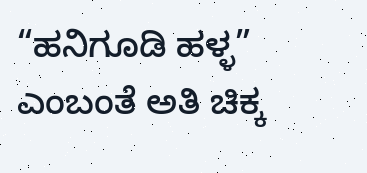“ಹನಿಗೂಡಿ ಹಳ್ಳ” ಎಂಬಂತೆ ಅತಿ ಚಿಕ್ಕ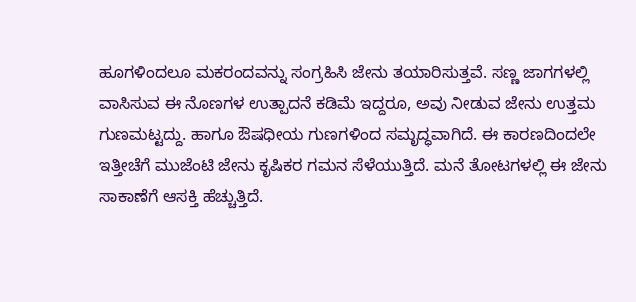ಹೂಗಳಿಂದಲೂ ಮಕರಂದವನ್ನು ಸಂಗ್ರಹಿಸಿ ಜೇನು ತಯಾರಿಸುತ್ತವೆ. ಸಣ್ಣ ಜಾಗಗಳಲ್ಲಿ ವಾಸಿಸುವ ಈ ನೊಣಗಳ ಉತ್ಪಾದನೆ ಕಡಿಮೆ ಇದ್ದರೂ, ಅವು ನೀಡುವ ಜೇನು ಉತ್ತಮ ಗುಣಮಟ್ಟದ್ದು. ಹಾಗೂ ಔಷಧೀಯ ಗುಣಗಳಿಂದ ಸಮೃದ್ಧವಾಗಿದೆ. ಈ ಕಾರಣದಿಂದಲೇ ಇತ್ತೀಚೆಗೆ ಮುಜೆಂಟಿ ಜೇನು ಕೃಷಿಕರ ಗಮನ ಸೆಳೆಯುತ್ತಿದೆ. ಮನೆ ತೋಟಗಳಲ್ಲಿ ಈ ಜೇನು ಸಾಕಾಣೆಗೆ ಆಸಕ್ತಿ ಹೆಚ್ಚುತ್ತಿದೆ.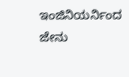ಇಂಜಿನಿಯರ್ನಿಂದ ಜೇನು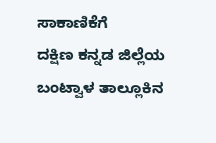ಸಾಕಾಣಿಕೆಗೆ
ದಕ್ಷಿಣ ಕನ್ನಡ ಜಿಲ್ಲೆಯ ಬಂಟ್ವಾಳ ತಾಲ್ಲೂಕಿನ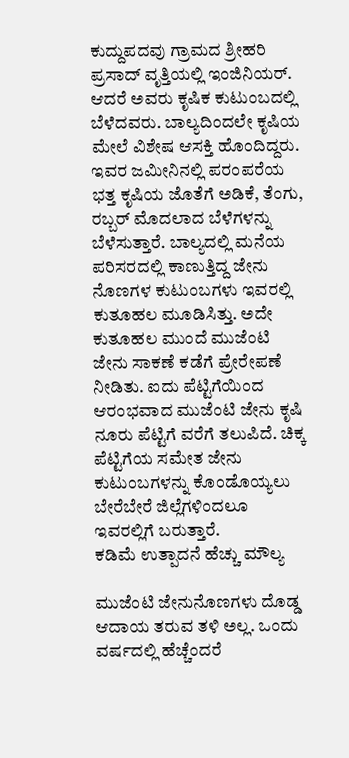ಕುದ್ದುಪದವು ಗ್ರಾಮದ ಶ್ರೀಹರಿ ಪ್ರಸಾದ್ ವೃತ್ತಿಯಲ್ಲಿ ಇಂಜಿನಿಯರ್. ಆದರೆ ಅವರು ಕೃಷಿಕ ಕುಟುಂಬದಲ್ಲಿ ಬೆಳೆದವರು. ಬಾಲ್ಯದಿಂದಲೇ ಕೃಷಿಯ ಮೇಲೆ ವಿಶೇಷ ಆಸಕ್ತಿ ಹೊಂದಿದ್ದರು.
ಇವರ ಜಮೀನಿನಲ್ಲಿ ಪರಂಪರೆಯ ಭತ್ತ ಕೃಷಿಯ ಜೊತೆಗೆ ಅಡಿಕೆ, ತೆಂಗು, ರಬ್ಬರ್ ಮೊದಲಾದ ಬೆಳೆಗಳನ್ನು ಬೆಳೆಸುತ್ತಾರೆ. ಬಾಲ್ಯದಲ್ಲಿ ಮನೆಯ ಪರಿಸರದಲ್ಲಿ ಕಾಣುತ್ತಿದ್ದ ಜೇನು ನೊಣಗಳ ಕುಟುಂಬಗಳು ಇವರಲ್ಲಿ ಕುತೂಹಲ ಮೂಡಿಸಿತ್ತು. ಅದೇ ಕುತೂಹಲ ಮುಂದೆ ಮುಜೆಂಟಿ ಜೇನು ಸಾಕಣೆ ಕಡೆಗೆ ಪ್ರೇರೇಪಣೆ ನೀಡಿತು. ಐದು ಪೆಟ್ಟಿಗೆಯಿಂದ ಆರಂಭವಾದ ಮುಜೆಂಟಿ ಜೇನು ಕೃಷಿ ನೂರು ಪೆಟ್ಟಿಗೆ ವರೆಗೆ ತಲುಪಿದೆ. ಚಿಕ್ಕ ಪೆಟ್ಟಿಗೆಯ ಸಮೇತ ಜೇನು ಕುಟುಂಬಗಳನ್ನು ಕೊಂಡೊಯ್ಯಲು ಬೇರೆಬೇರೆ ಜಿಲ್ಲೆಗಳಿಂದಲೂ ಇವರಲ್ಲಿಗೆ ಬರುತ್ತಾರೆ.
ಕಡಿಮೆ ಉತ್ಪಾದನೆ ಹೆಚ್ಚು ಮೌಲ್ಯ

ಮುಜೆಂಟಿ ಜೇನುನೊಣಗಳು ದೊಡ್ಡ ಆದಾಯ ತರುವ ತಳಿ ಅಲ್ಲ. ಒಂದು ವರ್ಷದಲ್ಲಿ ಹೆಚ್ಚೆಂದರೆ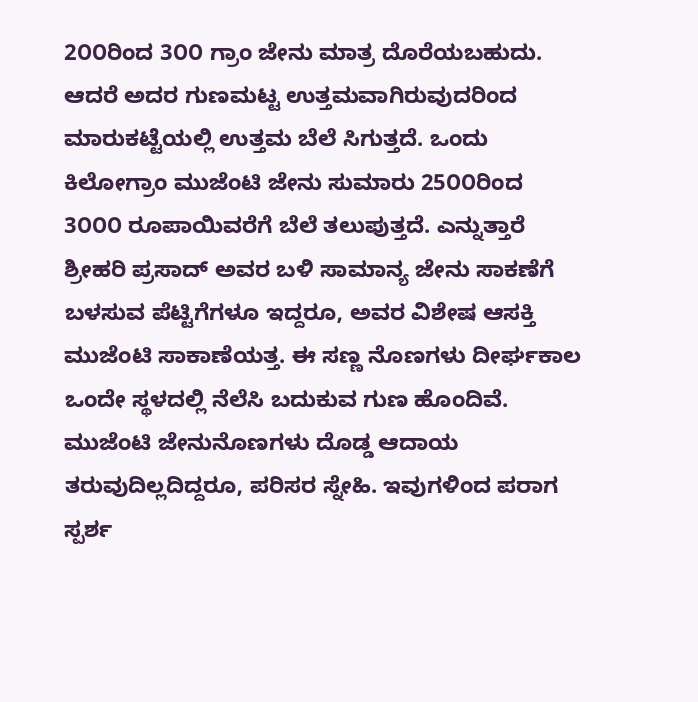2೦೦ರಿಂದ 3೦೦ ಗ್ರಾಂ ಜೇನು ಮಾತ್ರ ದೊರೆಯಬಹುದು. ಆದರೆ ಅದರ ಗುಣಮಟ್ಟ ಉತ್ತಮವಾಗಿರುವುದರಿಂದ ಮಾರುಕಟ್ಟೆಯಲ್ಲಿ ಉತ್ತಮ ಬೆಲೆ ಸಿಗುತ್ತದೆ. ಒಂದು ಕಿಲೋಗ್ರಾಂ ಮುಜೆಂಟಿ ಜೇನು ಸುಮಾರು 25೦೦ರಿಂದ 3೦೦೦ ರೂಪಾಯಿವರೆಗೆ ಬೆಲೆ ತಲುಪುತ್ತದೆ. ಎನ್ನುತ್ತಾರೆ ಶ್ರೀಹರಿ ಪ್ರಸಾದ್ ಅವರ ಬಳಿ ಸಾಮಾನ್ಯ ಜೇನು ಸಾಕಣೆಗೆ ಬಳಸುವ ಪೆಟ್ಟಿಗೆಗಳೂ ಇದ್ದರೂ, ಅವರ ವಿಶೇಷ ಆಸಕ್ತಿ ಮುಜೆಂಟಿ ಸಾಕಾಣೆಯತ್ತ. ಈ ಸಣ್ಣ ನೊಣಗಳು ದೀರ್ಘಕಾಲ ಒಂದೇ ಸ್ಥಳದಲ್ಲಿ ನೆಲೆಸಿ ಬದುಕುವ ಗುಣ ಹೊಂದಿವೆ.
ಮುಜೆಂಟಿ ಜೇನುನೊಣಗಳು ದೊಡ್ಡ ಆದಾಯ ತರುವುದಿಲ್ಲದಿದ್ದರೂ, ಪರಿಸರ ಸ್ನೇಹಿ. ಇವುಗಳಿಂದ ಪರಾಗ ಸ್ಪರ್ಶ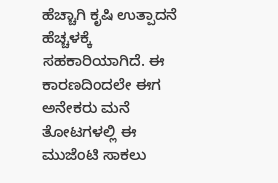ಹೆಚ್ಚಾಗಿ ಕೃಷಿ ಉತ್ಪಾದನೆ ಹೆಚ್ಚಳಕ್ಕೆ ಸಹಕಾರಿಯಾಗಿದೆ. ಈ ಕಾರಣದಿಂದಲೇ ಈಗ ಅನೇಕರು ಮನೆ ತೋಟಗಳಲ್ಲಿ ಈ ಮುಜೆಂಟಿ ಸಾಕಲು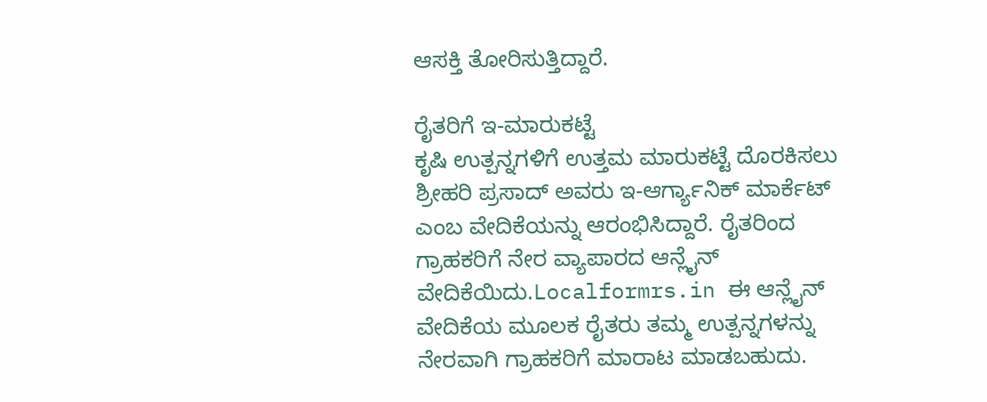ಆಸಕ್ತಿ ತೋರಿಸುತ್ತಿದ್ದಾರೆ.

ರೈತರಿಗೆ ಇ-ಮಾರುಕಟ್ಟೆ
ಕೃಷಿ ಉತ್ಪನ್ನಗಳಿಗೆ ಉತ್ತಮ ಮಾರುಕಟ್ಟೆ ದೊರಕಿಸಲು ಶ್ರೀಹರಿ ಪ್ರಸಾದ್ ಅವರು ಇ-ಆರ್ಗ್ಯಾನಿಕ್ ಮಾರ್ಕೆಟ್ ಎಂಬ ವೇದಿಕೆಯನ್ನು ಆರಂಭಿಸಿದ್ದಾರೆ. ರೈತರಿಂದ ಗ್ರಾಹಕರಿಗೆ ನೇರ ವ್ಯಾಪಾರದ ಆನ್ಲೈನ್ ವೇದಿಕೆಯಿದು.Localformrs.in ಈ ಆನ್ಲೈನ್ ವೇದಿಕೆಯ ಮೂಲಕ ರೈತರು ತಮ್ಮ ಉತ್ಪನ್ನಗಳನ್ನು ನೇರವಾಗಿ ಗ್ರಾಹಕರಿಗೆ ಮಾರಾಟ ಮಾಡಬಹುದು.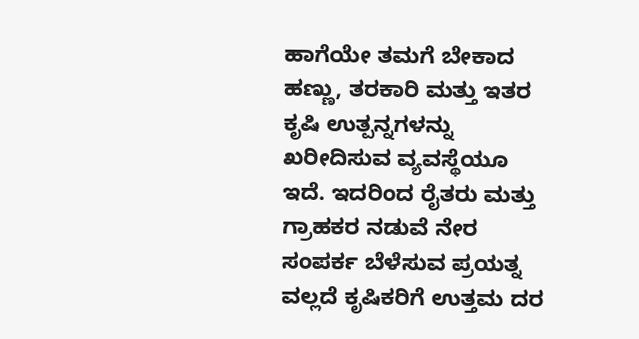ಹಾಗೆಯೇ ತಮಗೆ ಬೇಕಾದ ಹಣ್ಣು, ತರಕಾರಿ ಮತ್ತು ಇತರ ಕೃಷಿ ಉತ್ಪನ್ನಗಳನ್ನು ಖರೀದಿಸುವ ವ್ಯವಸ್ಥೆಯೂ ಇದೆ. ಇದರಿಂದ ರೈತರು ಮತ್ತು ಗ್ರಾಹಕರ ನಡುವೆ ನೇರ ಸಂಪರ್ಕ ಬೆಳೆಸುವ ಪ್ರಯತ್ನ ವಲ್ಲದೆ ಕೃಷಿಕರಿಗೆ ಉತ್ತಮ ದರ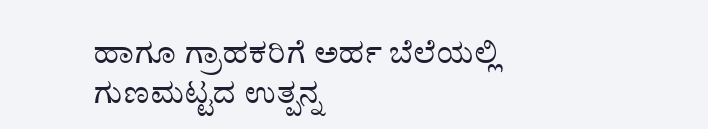ಹಾಗೂ ಗ್ರಾಹಕರಿಗೆ ಅರ್ಹ ಬೆಲೆಯಲ್ಲಿ ಗುಣಮಟ್ಟದ ಉತ್ಪನ್ನ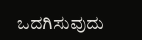ಒದಗಿಸುವುದು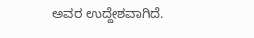ಅವರ ಉದ್ದೇಶವಾಗಿದೆ.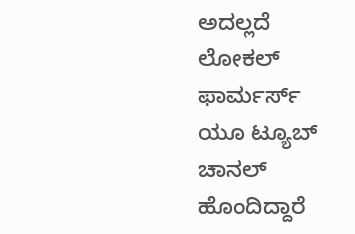ಅದಲ್ಲದೆ ಲೋಕಲ್ ಫಾರ್ಮರ್ಸ್ ಯೂ ಟ್ಯೂಬ್ ಚಾನಲ್ ಹೊಂದಿದ್ದಾರೆ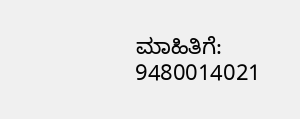ಮಾಹಿತಿಗೆ: 9480014021